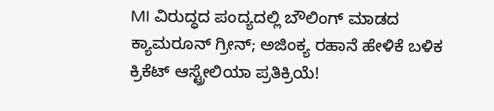MI ವಿರುದ್ಧದ ಪಂದ್ಯದಲ್ಲಿ ಬೌಲಿಂಗ್ ಮಾಡದ ಕ್ಯಾಮರೂನ್ ಗ್ರೀನ್; ಅಜಿಂಕ್ಯ ರಹಾನೆ ಹೇಳಿಕೆ ಬಳಿಕ ಕ್ರಿಕೆಟ್ ಆಸ್ಟ್ರೇಲಿಯಾ ಪ್ರತಿಕ್ರಿಯೆ!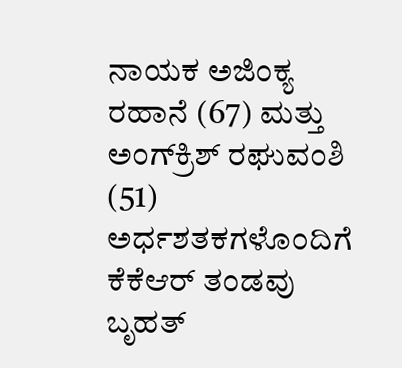ನಾಯಕ ಅಜಿಂಕ್ಯ ರಹಾನೆ (67) ಮತ್ತು ಅಂಗ್‌ಕ್ರಿಶ್ ರಘುವಂಶಿ (51) ಅರ್ಧಶತಕಗಳೊಂದಿಗೆ ಕೆಕೆಆರ್ ತಂಡವು ಬೃಹತ್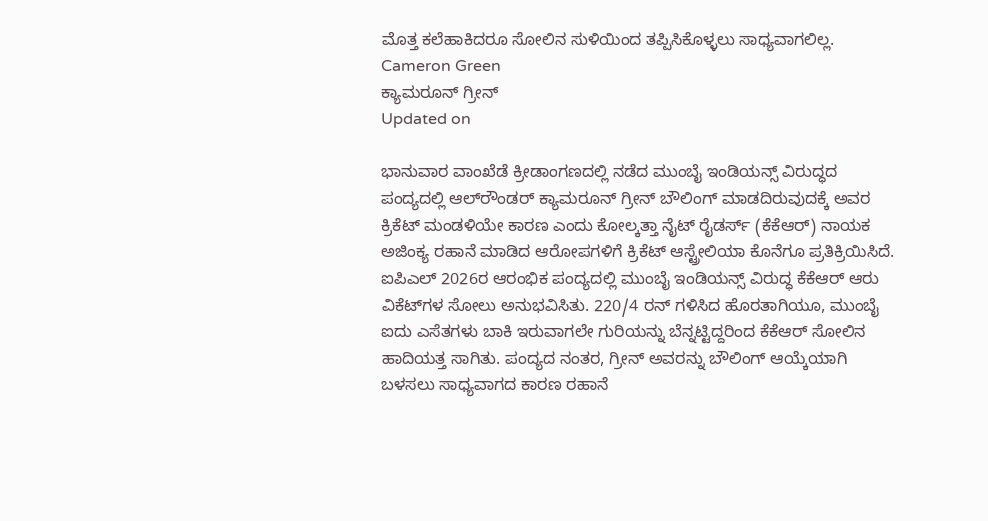ಮೊತ್ತ ಕಲೆಹಾಕಿದರೂ ಸೋಲಿನ ಸುಳಿಯಿಂದ ತಪ್ಪಿಸಿಕೊಳ್ಳಲು ಸಾಧ್ಯವಾಗಲಿಲ್ಲ.
Cameron Green
ಕ್ಯಾಮರೂನ್ ಗ್ರೀನ್
Updated on

ಭಾನುವಾರ ವಾಂಖೆಡೆ ಕ್ರೀಡಾಂಗಣದಲ್ಲಿ ನಡೆದ ಮುಂಬೈ ಇಂಡಿಯನ್ಸ್ ವಿರುದ್ಧದ ಪಂದ್ಯದಲ್ಲಿ ಆಲ್‌ರೌಂಡರ್ ಕ್ಯಾಮರೂನ್ ಗ್ರೀನ್ ಬೌಲಿಂಗ್ ಮಾಡದಿರುವುದಕ್ಕೆ ಅವರ ಕ್ರಿಕೆಟ್ ಮಂಡಳಿಯೇ ಕಾರಣ ಎಂದು ಕೋಲ್ಕತ್ತಾ ನೈಟ್ ರೈಡರ್ಸ್ (ಕೆಕೆಆರ್) ನಾಯಕ ಅಜಿಂಕ್ಯ ರಹಾನೆ ಮಾಡಿದ ಆರೋಪಗಳಿಗೆ ಕ್ರಿಕೆಟ್ ಆಸ್ಟ್ರೇಲಿಯಾ ಕೊನೆಗೂ ಪ್ರತಿಕ್ರಿಯಿಸಿದೆ. ಐಪಿಎಲ್ 2026ರ ಆರಂಭಿಕ ಪಂದ್ಯದಲ್ಲಿ ಮುಂಬೈ ಇಂಡಿಯನ್ಸ್ ವಿರುದ್ಧ ಕೆಕೆಆರ್ ಆರು ವಿಕೆಟ್‌ಗಳ ಸೋಲು ಅನುಭವಿಸಿತು. 220/4 ರನ್ ಗಳಿಸಿದ ಹೊರತಾಗಿಯೂ, ಮುಂಬೈ ಐದು ಎಸೆತಗಳು ಬಾಕಿ ಇರುವಾಗಲೇ ಗುರಿಯನ್ನು ಬೆನ್ನಟ್ಟಿದ್ದರಿಂದ ಕೆಕೆಆರ್ ಸೋಲಿನ ಹಾದಿಯತ್ತ ಸಾಗಿತು. ಪಂದ್ಯದ ನಂತರ, ಗ್ರೀನ್ ಅವರನ್ನು ಬೌಲಿಂಗ್ ಆಯ್ಕೆಯಾಗಿ ಬಳಸಲು ಸಾಧ್ಯವಾಗದ ಕಾರಣ ರಹಾನೆ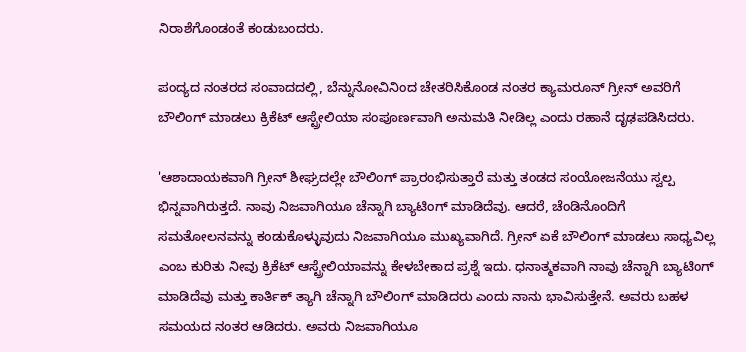ನಿರಾಶೆಗೊಂಡಂತೆ ಕಂಡುಬಂದರು.

ಪಂದ್ಯದ ನಂತರದ ಸಂವಾದದಲ್ಲಿ, ಬೆನ್ನುನೋವಿನಿಂದ ಚೇತರಿಸಿಕೊಂಡ ನಂತರ ಕ್ಯಾಮರೂನ್ ಗ್ರೀನ್‌ ಅವರಿಗೆ ಬೌಲಿಂಗ್ ಮಾಡಲು ಕ್ರಿಕೆಟ್ ಆಸ್ಟ್ರೇಲಿಯಾ ಸಂಪೂರ್ಣವಾಗಿ ಅನುಮತಿ ನೀಡಿಲ್ಲ ಎಂದು ರಹಾನೆ ದೃಢಪಡಿಸಿದರು.

'ಆಶಾದಾಯಕವಾಗಿ ಗ್ರೀನ್ ಶೀಘ್ರದಲ್ಲೇ ಬೌಲಿಂಗ್ ಪ್ರಾರಂಭಿಸುತ್ತಾರೆ ಮತ್ತು ತಂಡದ ಸಂಯೋಜನೆಯು ಸ್ವಲ್ಪ ಭಿನ್ನವಾಗಿರುತ್ತದೆ. ನಾವು ನಿಜವಾಗಿಯೂ ಚೆನ್ನಾಗಿ ಬ್ಯಾಟಿಂಗ್ ಮಾಡಿದೆವು. ಆದರೆ, ಚೆಂಡಿನೊಂದಿಗೆ ಸಮತೋಲನವನ್ನು ಕಂಡುಕೊಳ್ಳುವುದು ನಿಜವಾಗಿಯೂ ಮುಖ್ಯವಾಗಿದೆ. ಗ್ರೀನ್ ಏಕೆ ಬೌಲಿಂಗ್ ಮಾಡಲು ಸಾಧ್ಯವಿಲ್ಲ ಎಂಬ ಕುರಿತು ನೀವು ಕ್ರಿಕೆಟ್ ಆಸ್ಟ್ರೇಲಿಯಾವನ್ನು ಕೇಳಬೇಕಾದ ಪ್ರಶ್ನೆ ಇದು. ಧನಾತ್ಮಕವಾಗಿ ನಾವು ಚೆನ್ನಾಗಿ ಬ್ಯಾಟಿಂಗ್ ಮಾಡಿದೆವು ಮತ್ತು ಕಾರ್ತಿಕ್ ತ್ಯಾಗಿ ಚೆನ್ನಾಗಿ ಬೌಲಿಂಗ್ ಮಾಡಿದರು ಎಂದು ನಾನು ಭಾವಿಸುತ್ತೇನೆ. ಅವರು ಬಹಳ ಸಮಯದ ನಂತರ ಆಡಿದರು. ಅವರು ನಿಜವಾಗಿಯೂ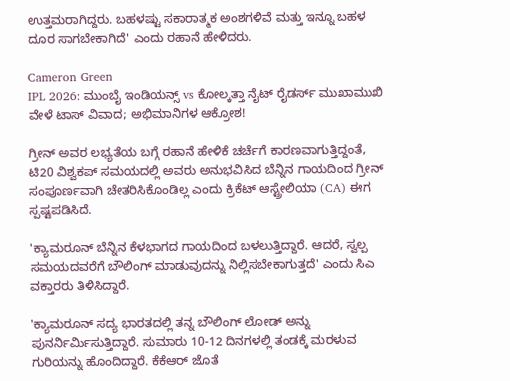ಉತ್ತಮರಾಗಿದ್ದರು. ಬಹಳಷ್ಟು ಸಕಾರಾತ್ಮಕ ಅಂಶಗಳಿವೆ ಮತ್ತು ಇನ್ನೂ ಬಹಳ ದೂರ ಸಾಗಬೇಕಾಗಿದೆ' ಎಂದು ರಹಾನೆ ಹೇಳಿದರು.

Cameron Green
IPL 2026: ಮುಂಬೈ ಇಂಡಿಯನ್ಸ್ vs ಕೋಲ್ಕತ್ತಾ ನೈಟ್ ರೈಡರ್ಸ್ ಮುಖಾಮುಖಿ ವೇಳೆ ಟಾಸ್ ವಿವಾದ; ಅಭಿಮಾನಿಗಳ ಆಕ್ರೋಶ!

ಗ್ರೀನ್ ಅವರ ಲಭ್ಯತೆಯ ಬಗ್ಗೆ ರಹಾನೆ ಹೇಳಿಕೆ ಚರ್ಚೆಗೆ ಕಾರಣವಾಗುತ್ತಿದ್ದಂತೆ, ಟಿ20 ವಿಶ್ವಕಪ್ ಸಮಯದಲ್ಲಿ ಅವರು ಅನುಭವಿಸಿದ ಬೆನ್ನಿನ ಗಾಯದಿಂದ ಗ್ರೀನ್ ಸಂಪೂರ್ಣವಾಗಿ ಚೇತರಿಸಿಕೊಂಡಿಲ್ಲ ಎಂದು ಕ್ರಿಕೆಟ್ ಆಸ್ಟ್ರೇಲಿಯಾ (CA) ಈಗ ಸ್ಪಷ್ಟಪಡಿಸಿದೆ.

'ಕ್ಯಾಮರೂನ್ ಬೆನ್ನಿನ ಕೆಳಭಾಗದ ಗಾಯದಿಂದ ಬಳಲುತ್ತಿದ್ದಾರೆ. ಆದರೆ, ಸ್ವಲ್ಪ ಸಮಯದವರೆಗೆ ಬೌಲಿಂಗ್ ಮಾಡುವುದನ್ನು ನಿಲ್ಲಿಸಬೇಕಾಗುತ್ತದೆ' ಎಂದು ಸಿಎ ವಕ್ತಾರರು ತಿಳಿಸಿದ್ದಾರೆ.

'ಕ್ಯಾಮರೂನ್ ಸದ್ಯ ಭಾರತದಲ್ಲಿ ತನ್ನ ಬೌಲಿಂಗ್ ಲೋಡ್ ಅನ್ನು ಪುನರ್ನಿರ್ಮಿಸುತ್ತಿದ್ದಾರೆ. ಸುಮಾರು 10-12 ದಿನಗಳಲ್ಲಿ ತಂಡಕ್ಕೆ ಮರಳುವ ಗುರಿಯನ್ನು ಹೊಂದಿದ್ದಾರೆ. ಕೆಕೆಆರ್ ಜೊತೆ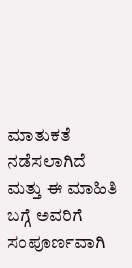ಮಾತುಕತೆ ನಡೆಸಲಾಗಿದೆ ಮತ್ತು ಈ ಮಾಹಿತಿ ಬಗ್ಗೆ ಅವರಿಗೆ ಸಂಪೂರ್ಣವಾಗಿ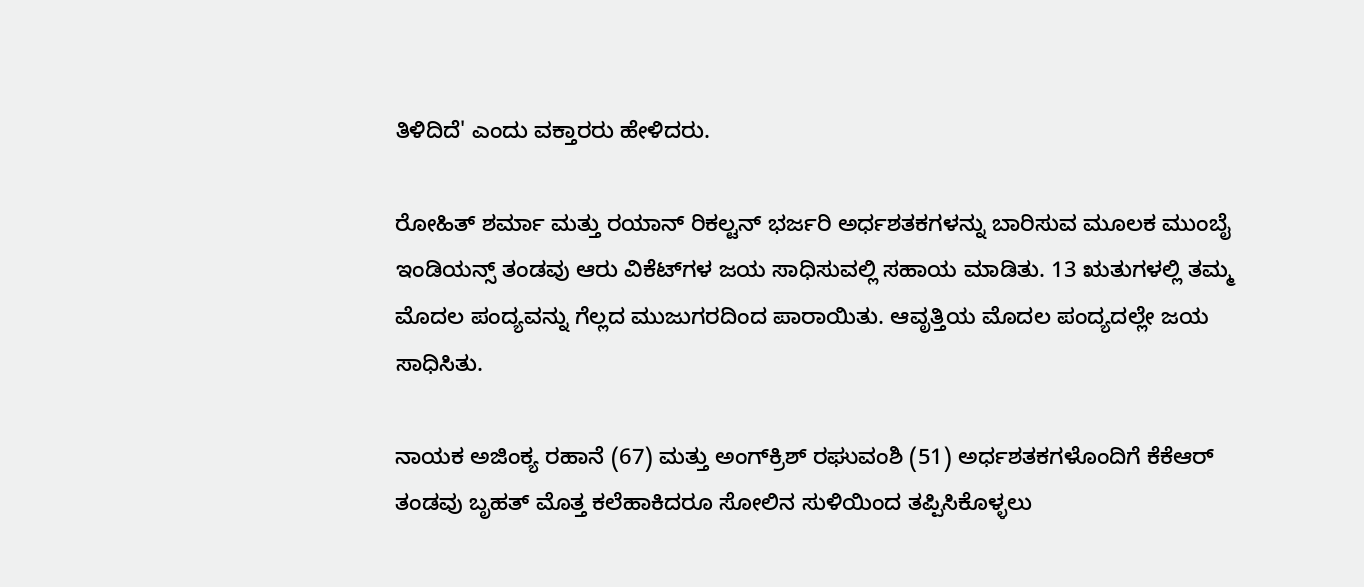ತಿಳಿದಿದೆ' ಎಂದು ವಕ್ತಾರರು ಹೇಳಿದರು.

ರೋಹಿತ್ ಶರ್ಮಾ ಮತ್ತು ರಯಾನ್ ರಿಕಲ್ಟನ್ ಭರ್ಜರಿ ಅರ್ಧಶತಕಗಳನ್ನು ಬಾರಿಸುವ ಮೂಲಕ ಮುಂಬೈ ಇಂಡಿಯನ್ಸ್ ತಂಡವು ಆರು ವಿಕೆಟ್‌ಗಳ ಜಯ ಸಾಧಿಸುವಲ್ಲಿ ಸಹಾಯ ಮಾಡಿತು. 13 ಋತುಗಳಲ್ಲಿ ತಮ್ಮ ಮೊದಲ ಪಂದ್ಯವನ್ನು ಗೆಲ್ಲದ ಮುಜುಗರದಿಂದ ಪಾರಾಯಿತು. ಆವೃತ್ತಿಯ ಮೊದಲ ಪಂದ್ಯದಲ್ಲೇ ಜಯ ಸಾಧಿಸಿತು.

ನಾಯಕ ಅಜಿಂಕ್ಯ ರಹಾನೆ (67) ಮತ್ತು ಅಂಗ್‌ಕ್ರಿಶ್ ರಘುವಂಶಿ (51) ಅರ್ಧಶತಕಗಳೊಂದಿಗೆ ಕೆಕೆಆರ್ ತಂಡವು ಬೃಹತ್ ಮೊತ್ತ ಕಲೆಹಾಕಿದರೂ ಸೋಲಿನ ಸುಳಿಯಿಂದ ತಪ್ಪಿಸಿಕೊಳ್ಳಲು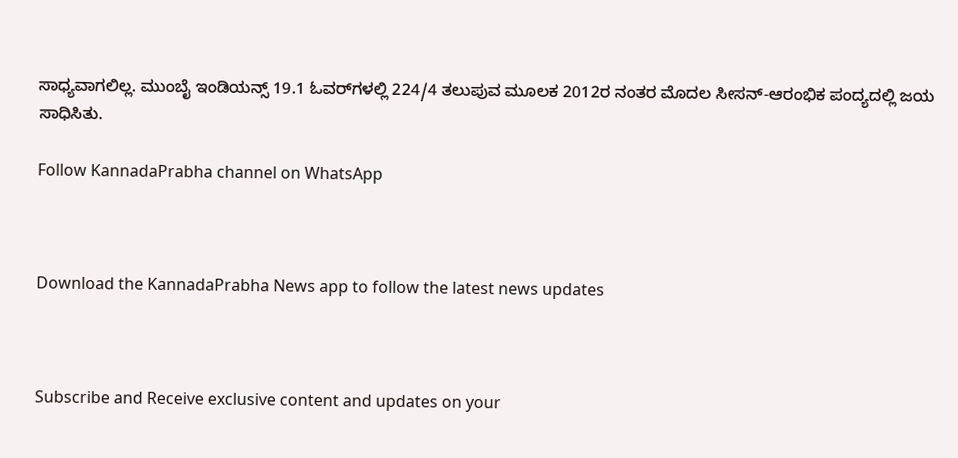ಸಾಧ್ಯವಾಗಲಿಲ್ಲ. ಮುಂಬೈ ಇಂಡಿಯನ್ಸ್ 19.1 ಓವರ್‌ಗಳಲ್ಲಿ 224/4 ತಲುಪುವ ಮೂಲಕ 2012ರ ನಂತರ ಮೊದಲ ಸೀಸನ್-ಆರಂಭಿಕ ಪಂದ್ಯದಲ್ಲಿ ಜಯ ಸಾಧಿಸಿತು.

Follow KannadaPrabha channel on WhatsApp



Download the KannadaPrabha News app to follow the latest news updates



Subscribe and Receive exclusive content and updates on your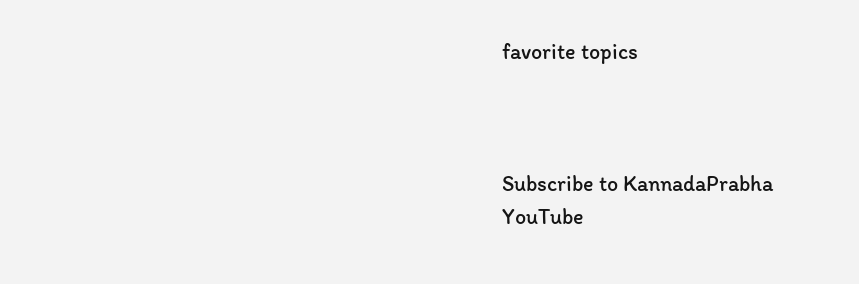favorite topics



Subscribe to KannadaPrabha YouTube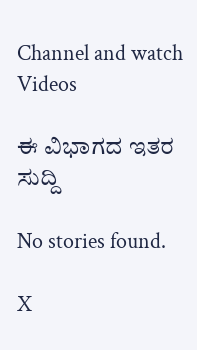Channel and watch Videos

ಈ ವಿಭಾಗದ ಇತರ ಸುದ್ದಿ

No stories found.

X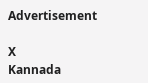Advertisement

X
Kannada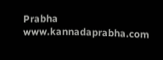Prabha
www.kannadaprabha.com